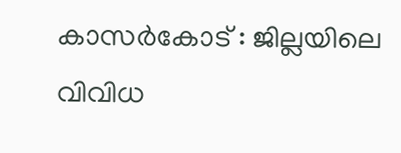കാസർകോട് : ജില്ലയിലെ വിവിധ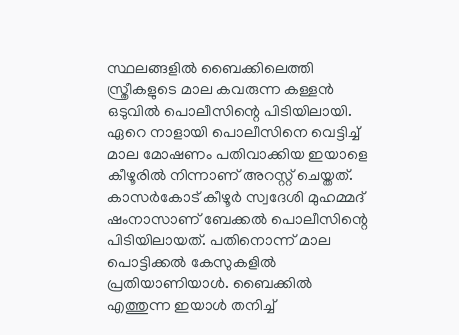സ്ഥലങ്ങളിൽ ബൈക്കിലെത്തി സ്ത്രീകളുടെ മാല കവരുന്ന കള്ളൻ ഒടുവിൽ പൊലീസിന്റെ പിടിയിലായി. ഏറെ നാളായി പൊലീസിനെ വെട്ടിച്ച് മാല മോഷണം പതിവാക്കിയ ഇയാളെ കീഴൂരിൽ നിന്നാണ് അറസ്റ്റ് ചെയ്തത്. കാസർകോട് കീഴൂർ സ്വദേശി മുഹമ്മദ് ഷംനാസാണ് ബേക്കൽ പൊലീസിന്റെ പിടിയിലായത്. പതിനൊന്ന് മാല പൊട്ടിക്കൽ കേസുകളിൽ പ്രതിയാണിയാൾ. ബൈക്കിൽ എത്തുന്ന ഇയാൾ തനിച്ച്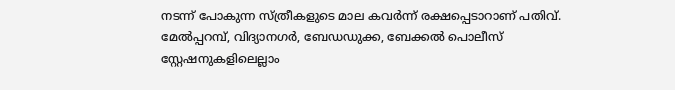നടന്ന് പോകുന്ന സ്ത്രീകളുടെ മാല കവർന്ന് രക്ഷപ്പെടാറാണ് പതിവ്. മേൽപ്പറമ്പ്, വിദ്യാനഗർ, ബേഡഡുക്ക, ബേക്കൽ പൊലീസ് സ്റ്റേഷനുകളിലെല്ലാം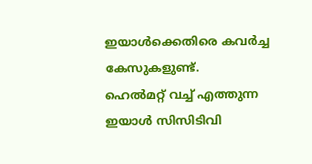ഇയാൾക്കെതിരെ കവർച്ച കേസുകളുണ്ട്.
ഹെൽമറ്റ് വച്ച് എത്തുന്ന ഇയാൾ സിസിടിവി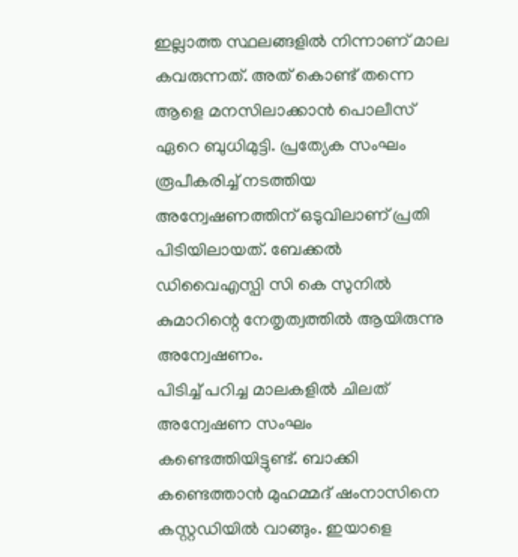ഇല്ലാത്ത സ്ഥലങ്ങളിൽ നിന്നാണ് മാല കവരുന്നത്. അത് കൊണ്ട് തന്നെ ആളെ മനസിലാക്കാൻ പൊലീസ് ഏറെ ബുധിമുട്ടി. പ്രത്യേക സംഘം രൂപീകരിച്ച് നടത്തിയ അന്വേഷണത്തിന് ഒടുവിലാണ് പ്രതി പിടിയിലായത്. ബേക്കൽ ഡിവൈഎസ്പി സി കെ സുനിൽ കുമാറിന്റെ നേതൃത്വത്തിൽ ആയിരുന്നു അന്വേഷണം.
പിടിച്ച് പറിച്ച മാലകളിൽ ചിലത് അന്വേഷണ സംഘം കണ്ടെത്തിയിട്ടുണ്ട്. ബാക്കി കണ്ടെത്താൻ മുഹമ്മദ് ഷംനാസിനെ കസ്റ്റഡിയിൽ വാങ്ങും. ഇയാളെ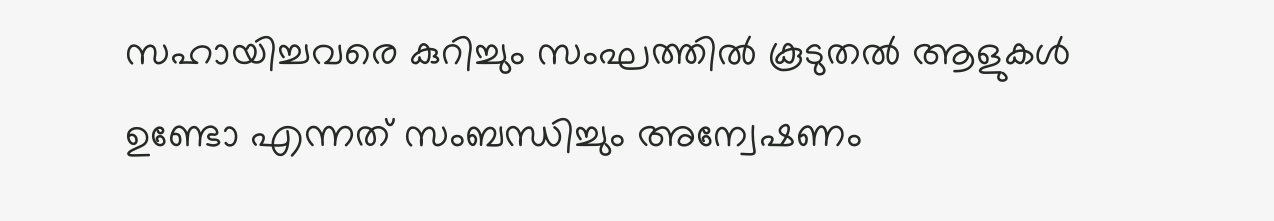സഹായിച്ചവരെ കുറിച്ചും സംഘത്തിൽ കൂടുതൽ ആളുകൾ ഉണ്ടോ എന്നത് സംബന്ധിച്ചും അന്വേഷണം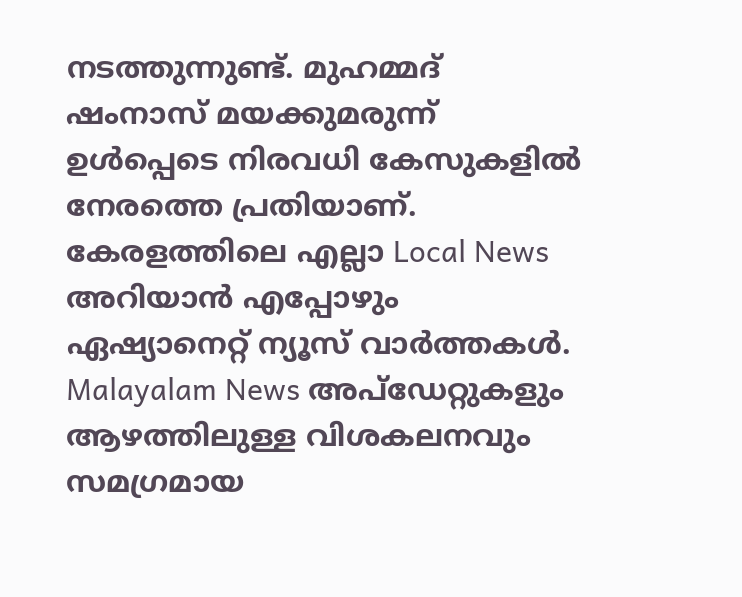നടത്തുന്നുണ്ട്. മുഹമ്മദ് ഷംനാസ് മയക്കുമരുന്ന് ഉൾപ്പെടെ നിരവധി കേസുകളിൽ നേരത്തെ പ്രതിയാണ്.
കേരളത്തിലെ എല്ലാ Local News അറിയാൻ എപ്പോഴും ഏഷ്യാനെറ്റ് ന്യൂസ് വാർത്തകൾ. Malayalam News അപ്ഡേറ്റുകളും ആഴത്തിലുള്ള വിശകലനവും സമഗ്രമായ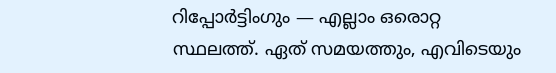റിപ്പോർട്ടിംഗും — എല്ലാം ഒരൊറ്റ സ്ഥലത്ത്. ഏത് സമയത്തും, എവിടെയും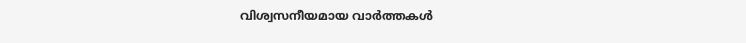വിശ്വസനീയമായ വാർത്തകൾ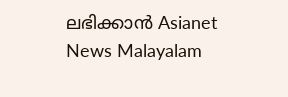ലഭിക്കാൻ Asianet News Malayalam